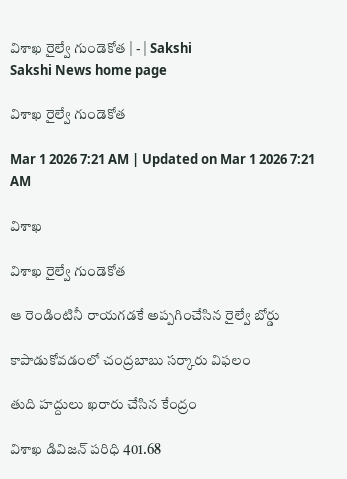విశాఖ రైల్వే గుండెకోత | - | Sakshi
Sakshi News home page

విశాఖ రైల్వే గుండెకోత

Mar 1 2026 7:21 AM | Updated on Mar 1 2026 7:21 AM

విశాఖ

విశాఖ రైల్వే గుండెకోత

ఆ రెండింటినీ రాయగడకే అప్పగించేసిన రైల్వే బోర్డు

కాపాడుకోవడంలో చంద్రబాబు సర్కారు విఫలం

తుది హద్దులు ఖరారు చేసిన కేంద్రం

విశాఖ డివిజన్‌ పరిధి 401.68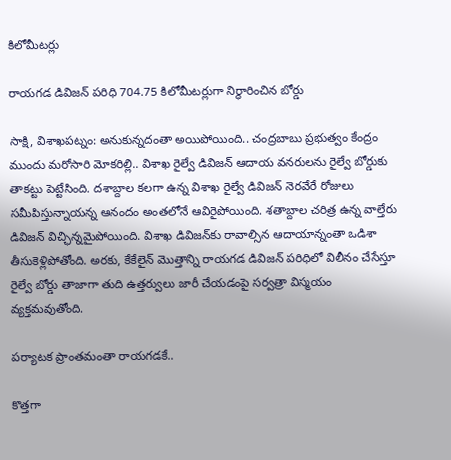కిలోమీటర్లు

రాయగడ డివిజన్‌ పరిధి 704.75 కిలోమీటర్లుగా నిర్థారించిన బోర్డు

సాక్షి, విశాఖపట్నం: అనుకున్నదంతా అయిపోయింది.. చంద్రబాబు ప్రభుత్వం కేంద్రం ముందు మరోసారి మోకరిల్లి.. విశాఖ రైల్వే డివిజన్‌ ఆదాయ వనరులను రైల్వే బోర్డుకు తాకట్టు పెట్టేసింది. దశాబ్దాల కలగా ఉన్న విశాఖ రైల్వే డివిజన్‌ నెరవేరే రోజులు సమీపిస్తున్నాయన్న ఆనందం అంతలోనే ఆవిరైపోయింది. శతాబ్దాల చరిత్ర ఉన్న వాల్తేరు డివిజన్‌ విచ్ఛిన్నమైపోయింది. విశాఖ డివిజన్‌కు రావాల్సిన ఆదాయాన్నంతా ఒడిశా తీసుకెళ్లిపోతోంది. అరకు, కేకేలైన్‌ మొత్తాన్ని రాయగడ డివిజన్‌ పరిధిలో విలీనం చేసేస్తూ రైల్వే బోర్డు తాజాగా తుది ఉత్తర్వులు జారీ చేయడంపై సర్వత్రా విస్మయం వ్యక్తమవుతోంది.

పర్యాటక ప్రాంతమంతా రాయగడకే..

కొత్తగా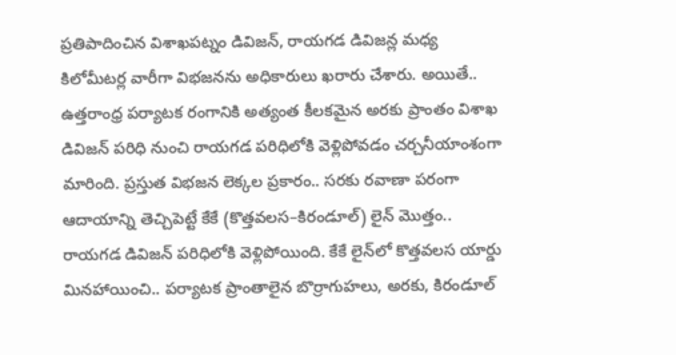ప్రతిపాదించిన విశాఖపట్నం డివిజన్‌, రాయగడ డివిజన్ల మధ్య కిలోమీటర్ల వారీగా విభజనను అధికారులు ఖరారు చేశారు. అయితే.. ఉత్తరాంధ్ర పర్యాటక రంగానికి అత్యంత కీలకమైన అరకు ప్రాంతం విశాఖ డివిజన్‌ పరిధి నుంచి రాయగడ పరిధిలోకి వెళ్లిపోవడం చర్చనీయాంశంగా మారింది. ప్రస్తుత విభజన లెక్కల ప్రకారం.. సరకు రవాణా పరంగా ఆదాయాన్ని తెచ్చిపెట్టే కేకే (కొత్తవలస–కిరండూల్‌) లైన్‌ మొత్తం.. రాయగడ డివిజన్‌ పరిధిలోకి వెళ్లిపోయింది. కేకే లైన్‌లో కొత్తవలస యార్డు మినహాయించి.. పర్యాటక ప్రాంతాలైన బొర్రాగుహలు, అరకు, కిరండూల్‌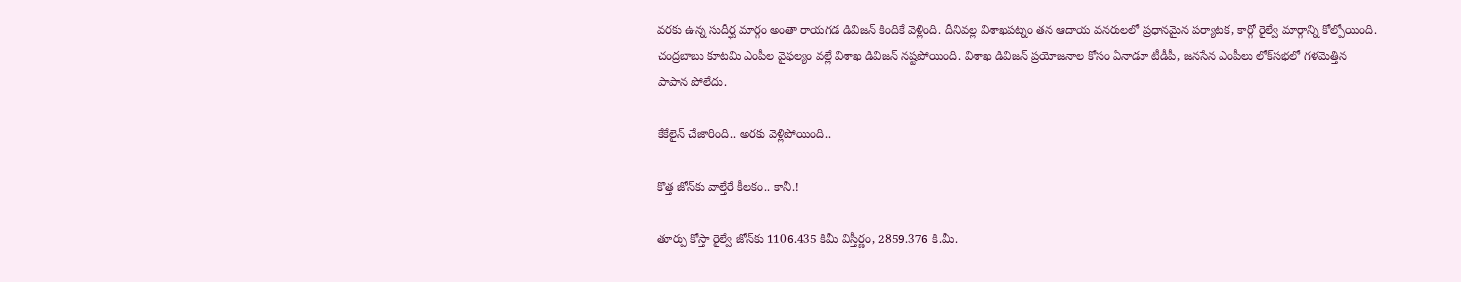వరకు ఉన్న సుదీర్ఘ మార్గం అంతా రాయగడ డివిజన్‌ కిందికే వెళ్లింది. దీనివల్ల విశాఖపట్నం తన ఆదాయ వనరులలో ప్రధానమైన పర్యాటక, కార్గో రైల్వే మార్గాన్ని కోల్పోయింది. చంద్రబాబు కూటమి ఎంపీల వైఫల్యం వల్లే విశాఖ డివిజన్‌ నష్టపోయింది. విశాఖ డివిజన్‌ ప్రయోజనాల కోసం ఏనాడూ టీడీపీ, జనసేన ఎంపీలు లోక్‌సభలో గళమెత్తిన పాపాన పోలేదు.

కేకేలైన్‌ చేజారింది.. అరకు వెళ్లిపోయింది..

కొత్త జోన్‌కు వాల్తేరే కీలకం.. కానీ.!

తూర్పు కోస్తా రైల్వే జోన్‌కు 1106.435 కిమీ విస్తీర్ణం, 2859.376 కి.మీ.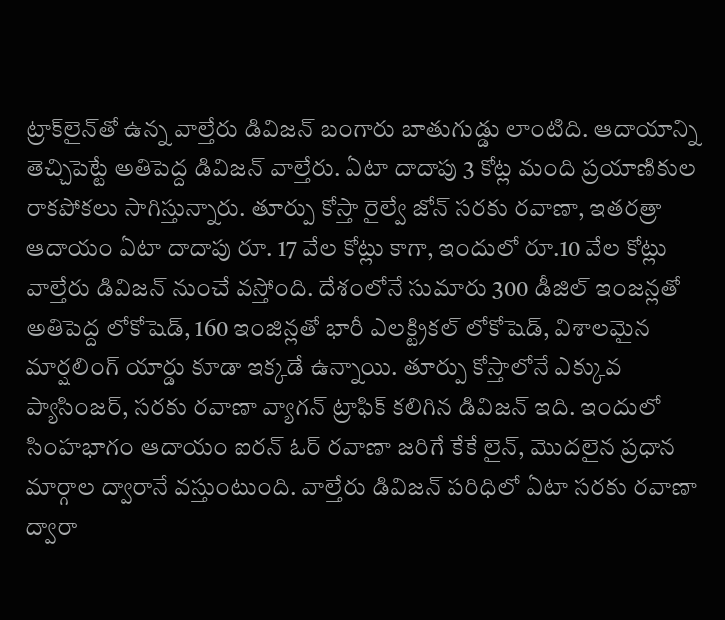ట్రాక్‌లైన్‌తో ఉన్న వాల్తేరు డివిజన్‌ బంగారు బాతుగుడ్డు లాంటిది. ఆదాయాన్ని తెచ్చిపెట్టే అతిపెద్ద డివిజన్‌ వాల్తేరు. ఏటా దాదాపు 3 కోట్ల మంది ప్రయాణికుల రాకపోకలు సాగిస్తున్నారు. తూర్పు కోస్తా రైల్వే జోన్‌ సరకు రవాణా, ఇతరత్రా ఆదాయం ఏటా దాదాపు రూ. 17 వేల కోట్లు కాగా, ఇందులో రూ.10 వేల కోట్లు వాల్తేరు డివిజన్‌ నుంచే వస్తోంది. దేశంలోనే సుమారు 300 డీజిల్‌ ఇంజన్లతో అతిపెద్ద లోకోషెడ్‌, 160 ఇంజిన్లతో భారీ ఎలక్ట్రికల్‌ లోకోషెడ్‌, విశాలమైన మార్షలింగ్‌ యార్డు కూడా ఇక్కడే ఉన్నాయి. తూర్పు కోస్తాలోనే ఎక్కువ ప్యాసింజర్‌, సరకు రవాణా వ్యాగన్‌ ట్రాఫిక్‌ కలిగిన డివిజన్‌ ఇది. ఇందులో సింహభాగం ఆదాయం ఐరన్‌ ఓర్‌ రవాణా జరిగే కేకే లైన్‌, మొదలైన ప్రధాన మార్గాల ద్వారానే వస్తుంటుంది. వాల్తేరు డివిజన్‌ పరిధిలో ఏటా సరకు రవాణా ద్వారా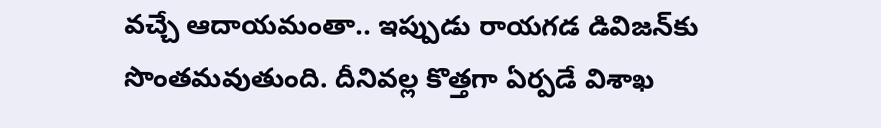వచ్చే ఆదాయమంతా.. ఇప్పుడు రాయగడ డివిజన్‌కు సొంతమవుతుంది. దీనివల్ల కొత్తగా ఏర్పడే విశాఖ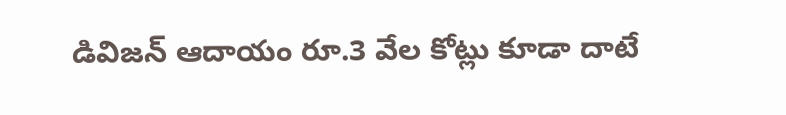డివిజన్‌ ఆదాయం రూ.3 వేల కోట్లు కూడా దాటే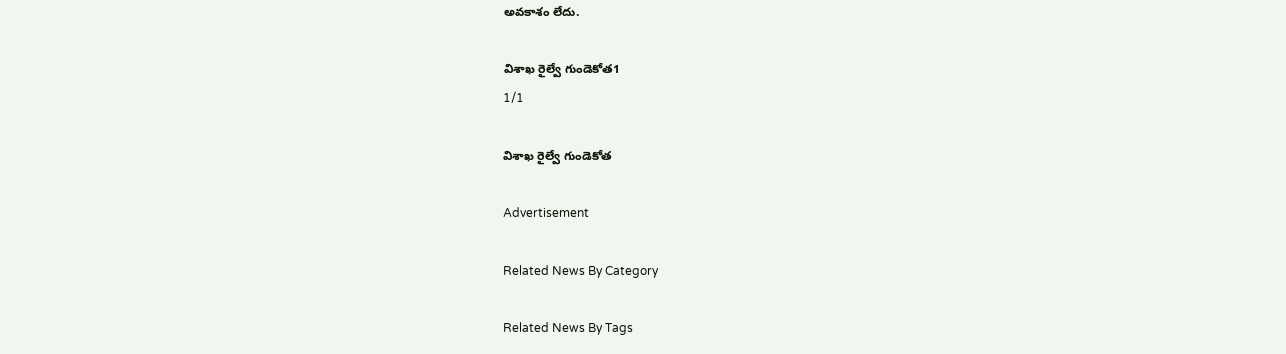అవకాశం లేదు.

విశాఖ రైల్వే గుండెకోత1
1/1

విశాఖ రైల్వే గుండెకోత

Advertisement

Related News By Category

Related News By Tags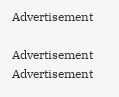Advertisement

Advertisement
Advertisement